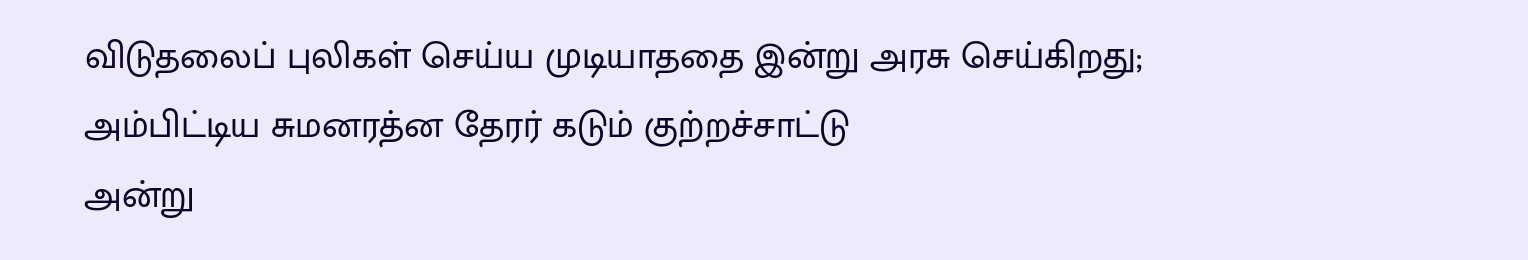விடுதலைப் புலிகள் செய்ய முடியாததை இன்று அரசு செய்கிறது; அம்பிட்டிய சுமனரத்ன தேரர் கடும் குற்றச்சாட்டு
அன்று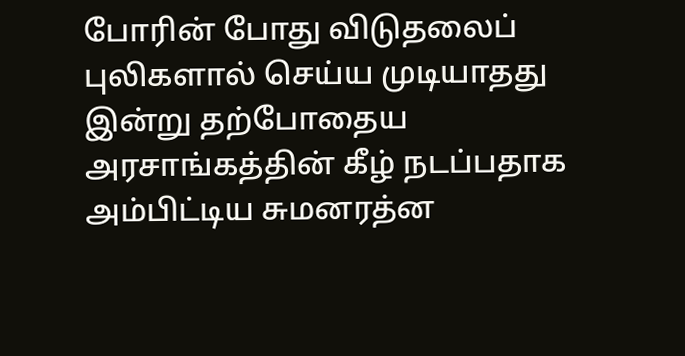போரின் போது விடுதலைப் புலிகளால் செய்ய முடியாதது இன்று தற்போதைய அரசாங்கத்தின் கீழ் நடப்பதாக அம்பிட்டிய சுமனரத்ன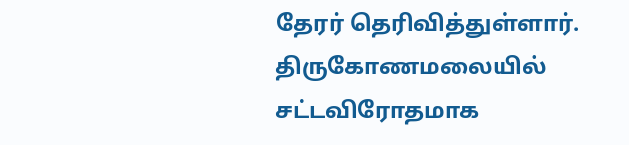தேரர் தெரிவித்துள்ளார். திருகோணமலையில் சட்டவிரோதமாக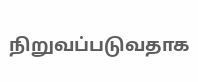நிறுவப்படுவதாக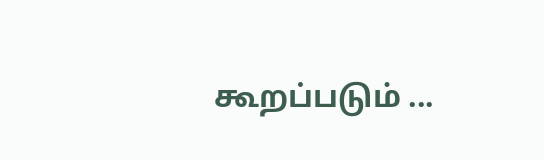கூறப்படும் ...